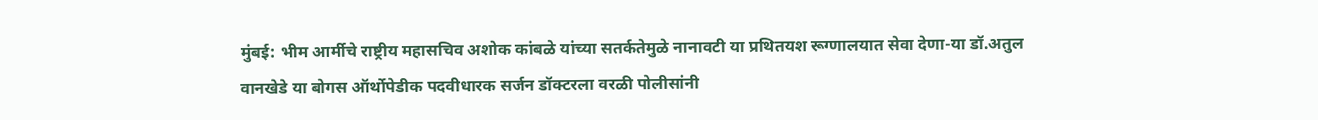मुंबई: भीम आर्मीचे राष्ट्रीय महासचिव अशोक कांबळे यांच्या सतर्कतेमुळे नानावटी या प्रथितयश रूग्णालयात सेवा देणा-या डॉ.अतुल वानखेडे या बोगस ऑर्थोपेडीक पदवीधारक सर्जन डॉक्टरला वरळी पोलीसांनी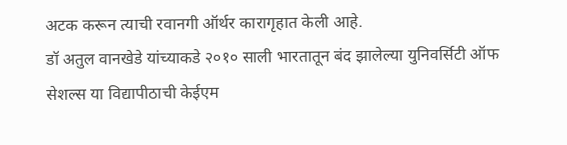अटक करून त्याची रवानगी ऑर्थर कारागृहात केली आहे.
डॉ अतुल वानखेडे यांच्याकडे २०१० साली भारतातून बंद झालेल्या युनिवर्सिटी ऑफ सेशल्स या विद्यापीठाची केईएम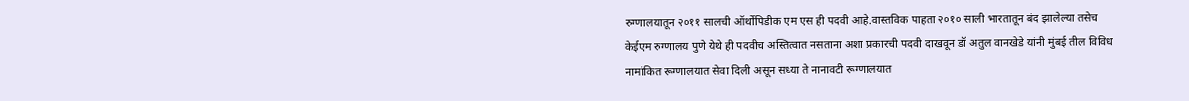रुग्णालयातून २०११ सालची ऑर्थोपिडीक एम एस ही पदवी आहे.वास्तविक पाहता २०१० साली भारतातून बंद झालेल्या तसेच केईएम रुग्णालय पुणे येथे ही पदवीच अस्तित्वात नसताना अशा प्रकारची पदवी दाखवून डॉ अतुल वानखेडे यांनी मुंबई तील विविध नामांकित रूग्णालयात सेवा दिली असून सध्या ते नानावटी रूग्णालयात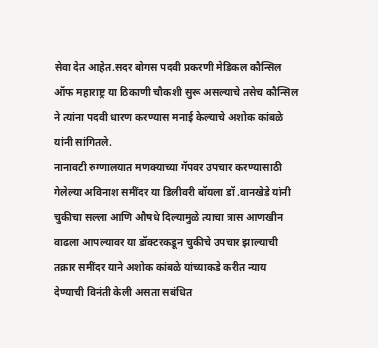सेवा देत आहेत.सदर बोगस पदवी प्रकरणी मेडिकल कौन्सिल ऑफ महाराष्ट्र या ठिकाणी चौकशी सुरू असल्याचे तसेच कौन्सिल ने त्यांना पदवी धारण करण्यास मनाई केल्याचे अशोक कांबळे यांनी सांगितले.
नानावटी रुग्णालयात मणक्याच्या गॅपवर उपचार करण्यासाठी गेलेल्या अविनाश समींदर या डिलीवरी बॉयला डॉ .वानखेडे यांनी चुकीचा सल्ला आणि औषधे दिल्यामुळे त्याचा त्रास आणखीन वाढला आपल्यावर या डॉक्टरकडून चुकीचे उपचार झाल्याची तक्रार समींदर याने अशोक कांबळे यांच्याकडे करीत न्याय देण्याची विनंती केली असता सबंधित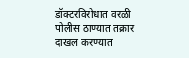डॉक्टरविरोधात वरळी पोलीस ठाण्यात तक्रार दाखल करण्यात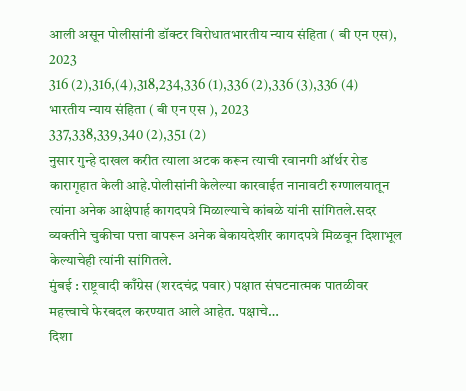आली असून पोलीसांनी डॉक्टर विरोधातभारतीय न्याय संहिता ( बी एन एस), 2023
316 (2),316,(4),318,234,336 (1),336 (2),336 (3),336 (4)
भारतीय न्याय संहिता ( बी एन एस ), 2023
337,338,339,340 (2),351 (2)
नुसार गुन्हे दाखल करीत त्याला अटक करून त्याची रवानगी ऑर्थर रोड कारागृहात केली आहे.पोलीसांनी केलेल्या कारवाईत नानावटी रुग्णालयातून त्यांना अनेक आक्षेपार्ह कागदपत्रे मिळाल्याचे कांबळे यांनी सांगितले.सदर व्यक्तीने चुकीचा पत्ता वापरून अनेक बेकायदेशीर कागदपत्रे मिळवून दिशाभूल केल्याचेही त्यांनी सांगितले.
मुंबई : राष्ट्रवादी काँग्रेस (शरदचंद्र पवार) पक्षात संघटनात्मक पातळीवर महत्त्वाचे फेरबदल करण्यात आले आहेत. पक्षाचे…
दिशा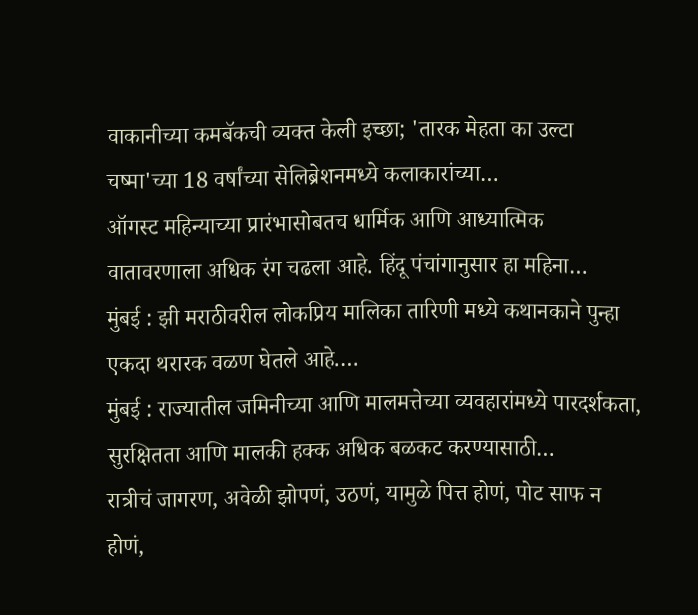वाकानीच्या कमबॅकची व्यक्त केली इच्छा; 'तारक मेहता का उल्टा चष्मा'च्या 18 वर्षांच्या सेलिब्रेशनमध्ये कलाकारांच्या…
ऑगस्ट महिन्याच्या प्रारंभासोबतच धार्मिक आणि आध्यात्मिक वातावरणाला अधिक रंग चढला आहे. हिंदू पंचांगानुसार हा महिना…
मुंबई : झी मराठीवरील लोकप्रिय मालिका तारिणी मध्ये कथानकाने पुन्हा एकदा थरारक वळण घेतले आहे.…
मुंबई : राज्यातील जमिनीच्या आणि मालमत्तेच्या व्यवहारांमध्ये पारदर्शकता, सुरक्षितता आणि मालकी हक्क अधिक बळकट करण्यासाठी…
रात्रीचं जागरण, अवेळी झोपणं, उठणं, यामुळे पित्त होणं, पोट साफ न होणं,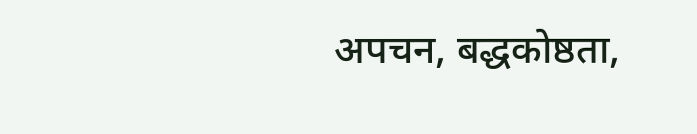अपचन, बद्धकोष्ठता,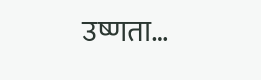उष्णता…